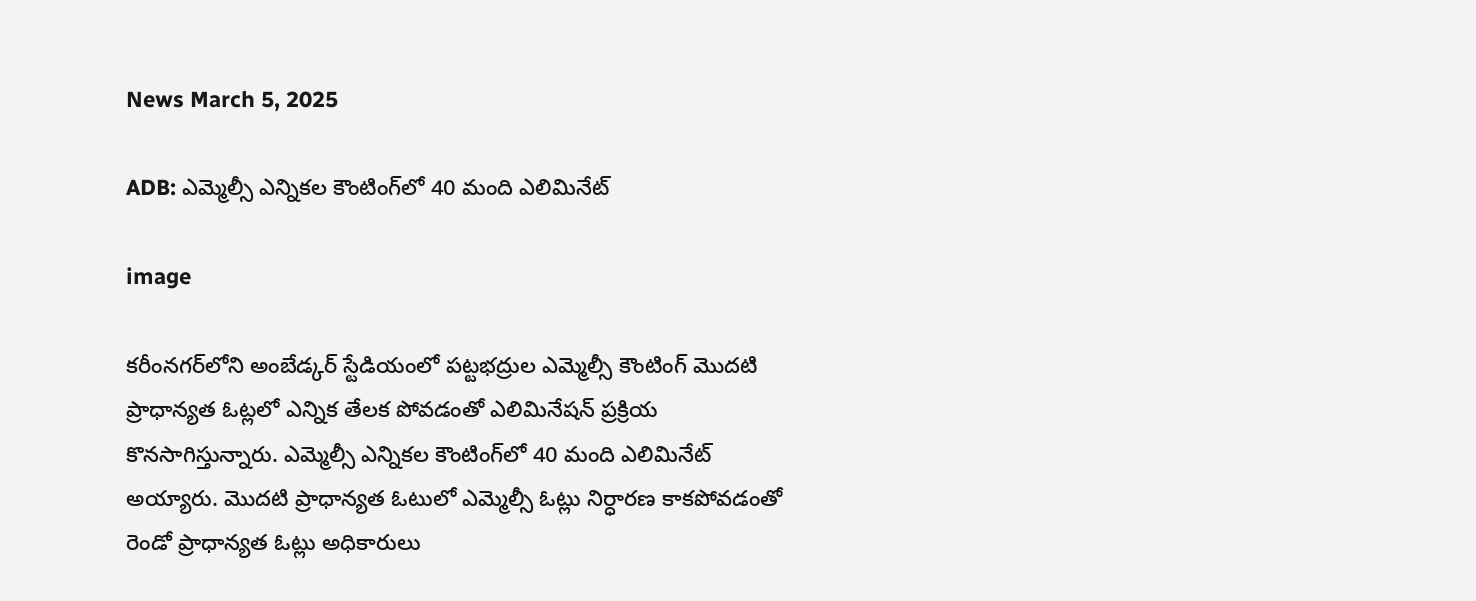News March 5, 2025

ADB: ఎమ్మెల్సీ ఎన్నికల కౌంటింగ్‌లో 40 మంది ఎలిమినేట్

image

కరీంనగర్‌లోని అంబేడ్కర్ స్టేడియంలో పట్టభద్రుల ఎమ్మెల్సీ కౌంటింగ్ మొదటి ప్రాధాన్యత ఓట్లలో ఎన్నిక తేలక పోవడంతో ఎలిమినేషన్ ప్రక్రియ కొనసాగిస్తున్నారు. ఎమ్మెల్సీ ఎన్నికల కౌంటింగ్‌లో 40 మంది ఎలిమినేట్ అయ్యారు. మొదటి ప్రాధాన్యత ఓటులో ఎమ్మెల్సీ ఓట్లు నిర్ధారణ కాకపోవడంతో రెండో ప్రాధాన్యత ఓట్లు అధికారులు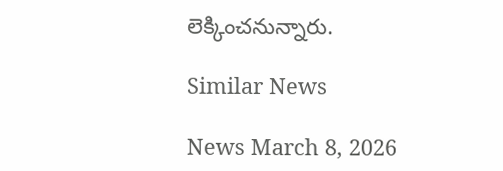లెక్కించనున్నారు.

Similar News

News March 8, 2026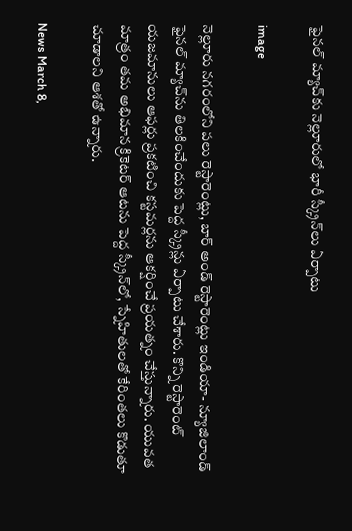ఫైనల్ మ్యాచ్‌కు నెల్లూరులో భారీ స్క్రీన్‌లు ఏర్పాటు

image

నెల్లూరు నగరంలోని పలు రెస్టారెంట్లు, బార్ అండ్ రెస్టారెంట్లు ఇండియా- న్యూజిలాండ్ ఫైనల్ మ్యాచ్‌ను తిలకించేందుకు పెద్ద స్క్రీన్లు ఏర్పాటు చేశారు. కొన్ని రెస్టారెంట్ యజమానులు ఆఫర్లు ప్రకటించి కస్టమర్లను ఆకర్షించే ప్రయత్నం చేస్తున్నారు. యువత మాత్రం తమ అభిమాన క్రికెటర్ ఆటను పెద్ద స్క్రీన్‌లో, స్నేహితులతో కేరింతలు కొడుతూ చూడాలని ఆశతో ఉన్నారు.

News March 8,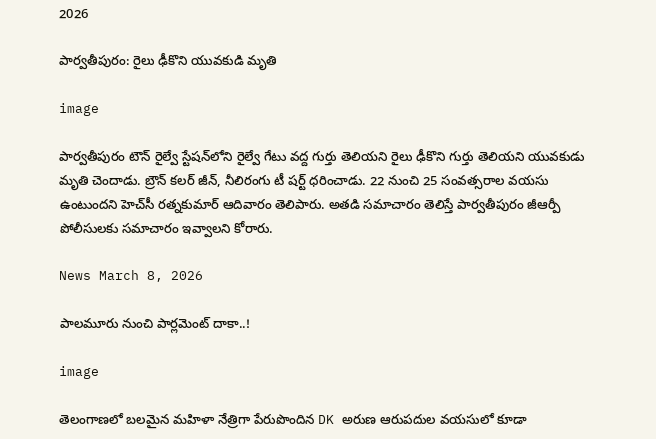2026

పార్వతీపురం: రైలు ఢీకొని యువకుడి మృతి

image

పార్వతీపురం టౌన్ రైల్వే స్టేషన్‌లోని రైల్వే గేటు వద్ద గుర్తు తెలియని రైలు ఢీకొని గుర్తు తెలియని యువకుడు మృతి చెందాడు. బ్రౌన్ కలర్ జీన్, నీలిరంగు టీ షర్ట్ ధరించాడు. 22 నుంచి 25 సంవత్సరాల వయసు ఉంటుందని హెచ్‌సీ రత్నకుమార్ ఆదివారం తెలిపారు. అతడి సమాచారం తెలిస్తే పార్వతీపురం జీఆర్పీ పోలీసులకు సమాచారం ఇవ్వాలని కోరారు.

News March 8, 2026

పాలమూరు నుంచి పార్లమెంట్ దాకా..!

image

తెలంగాణలో బలమైన మహిళా నేత్రిగా పేరుపొందిన DK అరుణ ఆరుపదుల వయసులో కూడా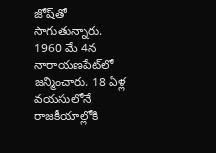జోష్‌తో సాగుతున్నారు. 1960 మే 4న నారాయణపేట్‌లో జన్మించారు. 18 ఏళ్ల వయసులోనే రాజకీయాల్లోకి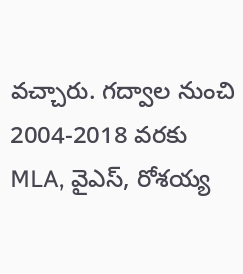వచ్చారు. గద్వాల నుంచి 2004-2018 వరకు MLA, వైఎస్‌, రోశయ్య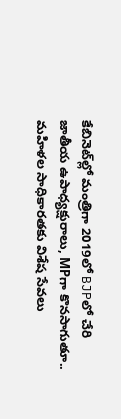కేబినెట్‌ల్లో మంత్రిగా 2019లో BJPలో చేరి జాతీయ ఉపాధ్యక్షురాలు, MPగా కొనసాగుతూ.. మహిళల సాధికారతకు విశేష సేవలు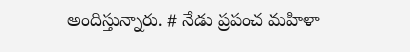అందిస్తున్నారు. # నేడు ప్రపంచ మహిళా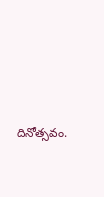దినోత్సవం.